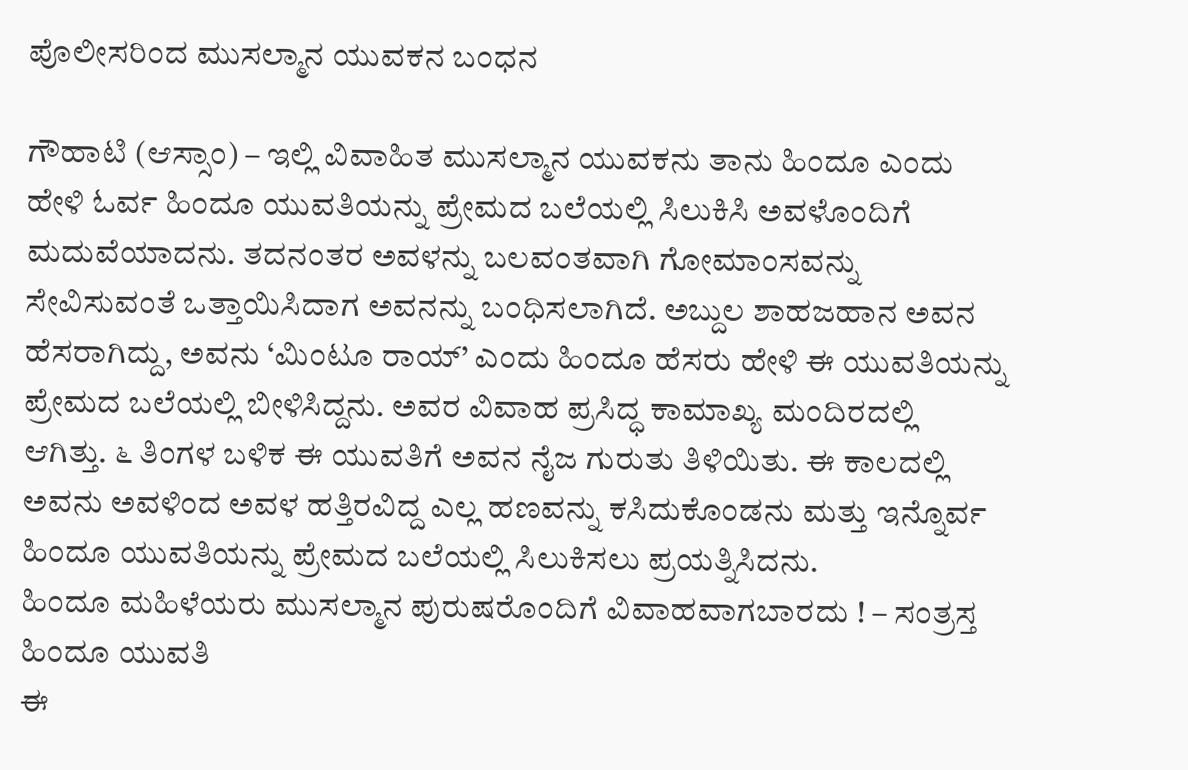ಪೊಲೀಸರಿಂದ ಮುಸಲ್ಮಾನ ಯುವಕನ ಬಂಧನ

ಗೌಹಾಟಿ (ಆಸ್ಸಾಂ) – ಇಲ್ಲಿ ವಿವಾಹಿತ ಮುಸಲ್ಮಾನ ಯುವಕನು ತಾನು ಹಿಂದೂ ಎಂದು ಹೇಳಿ ಓರ್ವ ಹಿಂದೂ ಯುವತಿಯನ್ನು ಪ್ರೇಮದ ಬಲೆಯಲ್ಲಿ ಸಿಲುಕಿಸಿ ಅವಳೊಂದಿಗೆ ಮದುವೆಯಾದನು. ತದನಂತರ ಅವಳನ್ನು ಬಲವಂತವಾಗಿ ಗೋಮಾಂಸವನ್ನು ಸೇವಿಸುವಂತೆ ಒತ್ತಾಯಿಸಿದಾಗ ಅವನನ್ನು ಬಂಧಿಸಲಾಗಿದೆ. ಅಬ್ದುಲ ಶಾಹಜಹಾನ ಅವನ ಹೆಸರಾಗಿದ್ದು, ಅವನು ‘ಮಿಂಟೂ ರಾಯ್’ ಎಂದು ಹಿಂದೂ ಹೆಸರು ಹೇಳಿ ಈ ಯುವತಿಯನ್ನು ಪ್ರೇಮದ ಬಲೆಯಲ್ಲಿ ಬೀಳಿಸಿದ್ದನು. ಅವರ ವಿವಾಹ ಪ್ರಸಿದ್ಧ ಕಾಮಾಖ್ಯ ಮಂದಿರದಲ್ಲಿ ಆಗಿತ್ತು. ೬ ತಿಂಗಳ ಬಳಿಕ ಈ ಯುವತಿಗೆ ಅವನ ನೈಜ ಗುರುತು ತಿಳಿಯಿತು. ಈ ಕಾಲದಲ್ಲಿ ಅವನು ಅವಳಿಂದ ಅವಳ ಹತ್ತಿರವಿದ್ದ ಎಲ್ಲ ಹಣವನ್ನು ಕಸಿದುಕೊಂಡನು ಮತ್ತು ಇನ್ನೊರ್ವ ಹಿಂದೂ ಯುವತಿಯನ್ನು ಪ್ರೇಮದ ಬಲೆಯಲ್ಲಿ ಸಿಲುಕಿಸಲು ಪ್ರಯತ್ನಿಸಿದನು.
ಹಿಂದೂ ಮಹಿಳೆಯರು ಮುಸಲ್ಮಾನ ಪುರುಷರೊಂದಿಗೆ ವಿವಾಹವಾಗಬಾರದು ! – ಸಂತ್ರಸ್ತ ಹಿಂದೂ ಯುವತಿ
ಈ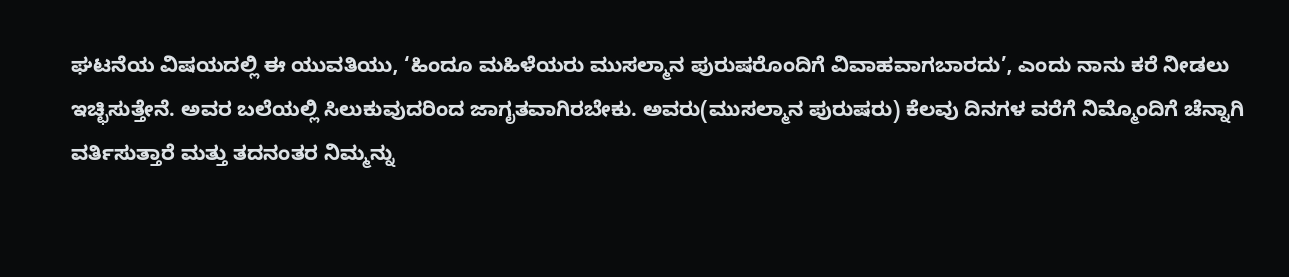ಘಟನೆಯ ವಿಷಯದಲ್ಲಿ ಈ ಯುವತಿಯು, ‘ಹಿಂದೂ ಮಹಿಳೆಯರು ಮುಸಲ್ಮಾನ ಪುರುಷರೊಂದಿಗೆ ವಿವಾಹವಾಗಬಾರದು’, ಎಂದು ನಾನು ಕರೆ ನೀಡಲು ಇಚ್ಛಿಸುತ್ತೇನೆ. ಅವರ ಬಲೆಯಲ್ಲಿ ಸಿಲುಕುವುದರಿಂದ ಜಾಗೃತವಾಗಿರಬೇಕು. ಅವರು(ಮುಸಲ್ಮಾನ ಪುರುಷರು) ಕೆಲವು ದಿನಗಳ ವರೆಗೆ ನಿಮ್ಮೊಂದಿಗೆ ಚೆನ್ನಾಗಿ ವರ್ತಿಸುತ್ತಾರೆ ಮತ್ತು ತದನಂತರ ನಿಮ್ಮನ್ನು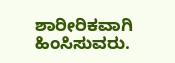ಶಾರೀರಿಕವಾಗಿ ಹಿಂಸಿಸುವರು.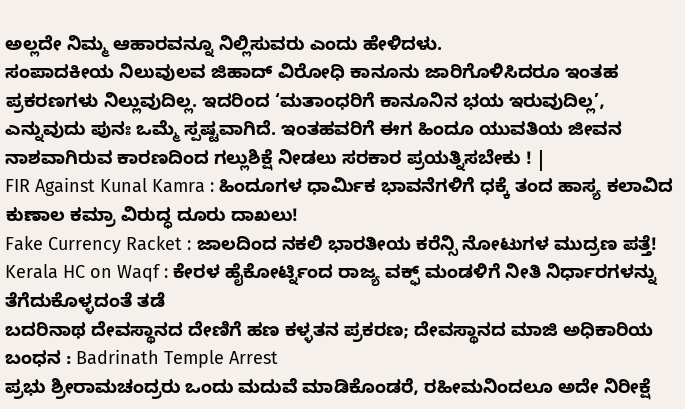ಅಲ್ಲದೇ ನಿಮ್ಮ ಆಹಾರವನ್ನೂ ನಿಲ್ಲಿಸುವರು ಎಂದು ಹೇಳಿದಳು.
ಸಂಪಾದಕೀಯ ನಿಲುವುಲವ ಜಿಹಾದ್ ವಿರೋಧಿ ಕಾನೂನು ಜಾರಿಗೊಳಿಸಿದರೂ ಇಂತಹ ಪ್ರಕರಣಗಳು ನಿಲ್ಲುವುದಿಲ್ಲ. ಇದರಿಂದ ‘ಮತಾಂಧರಿಗೆ ಕಾನೂನಿನ ಭಯ ಇರುವುದಿಲ್ಲ’, ಎನ್ನುವುದು ಪುನಃ ಒಮ್ಮೆ ಸ್ಪಷ್ಟವಾಗಿದೆ. ಇಂತಹವರಿಗೆ ಈಗ ಹಿಂದೂ ಯುವತಿಯ ಜೀವನ ನಾಶವಾಗಿರುವ ಕಾರಣದಿಂದ ಗಲ್ಲುಶಿಕ್ಷೆ ನೀಡಲು ಸರಕಾರ ಪ್ರಯತ್ನಿಸಬೇಕು ! |
FIR Against Kunal Kamra : ಹಿಂದೂಗಳ ಧಾರ್ಮಿಕ ಭಾವನೆಗಳಿಗೆ ಧಕ್ಕೆ ತಂದ ಹಾಸ್ಯ ಕಲಾವಿದ ಕುಣಾಲ ಕಮ್ರಾ ವಿರುದ್ಧ ದೂರು ದಾಖಲು!
Fake Currency Racket : ಜಾಲದಿಂದ ನಕಲಿ ಭಾರತೀಯ ಕರೆನ್ಸಿ ನೋಟುಗಳ ಮುದ್ರಣ ಪತ್ತೆ!
Kerala HC on Waqf : ಕೇರಳ ಹೈಕೋರ್ಟ್ನಿಂದ ರಾಜ್ಯ ವಕ್ಫ್ ಮಂಡಳಿಗೆ ನೀತಿ ನಿರ್ಧಾರಗಳನ್ನು ತೆಗೆದುಕೊಳ್ಳದಂತೆ ತಡೆ
ಬದರಿನಾಥ ದೇವಸ್ಥಾನದ ದೇಣಿಗೆ ಹಣ ಕಳ್ಳತನ ಪ್ರಕರಣ; ದೇವಸ್ಥಾನದ ಮಾಜಿ ಅಧಿಕಾರಿಯ ಬಂಧನ : Badrinath Temple Arrest
ಪ್ರಭು ಶ್ರೀರಾಮಚಂದ್ರರು ಒಂದು ಮದುವೆ ಮಾಡಿಕೊಂಡರೆ, ರಹೀಮನಿಂದಲೂ ಅದೇ ನಿರೀಕ್ಷೆ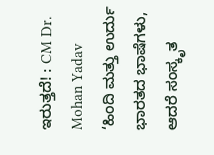ಇರುತ್ತದೆ! : CM Dr. Mohan Yadav
‘ಹಿಂದಿ ಮತ್ತು ಉರ್ದು ಭಾರತದ ಭಾಷೆಗಳು, ಆದರೆ ಸಂಸ್ಕೃತ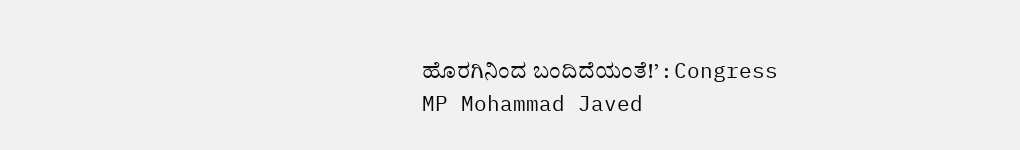ಹೊರಗಿನಿಂದ ಬಂದಿದೆಯಂತೆ!’ : Congress MP Mohammad Javed